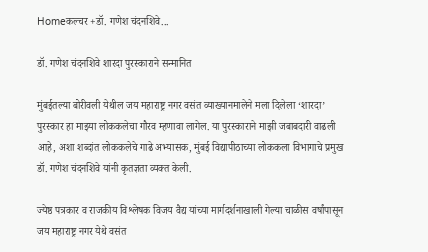Homeकल्चर +डॉ. गणेश चंदनशिवे...

डॉ. गणेश चंदनशिवे शारदा पुरस्काराने सन्मानित

मुंबईतल्या बोरीवली येथील जय महाराष्ट्र नगर वसंत व्याख्यानमालेने मला दिलेला ‘शारदा’ पुरस्कार हा माझ्या लोककलेचा गौरव म्हणावा लागेल. या पुरस्काराने माझी जबाबदारी वाढली आहे, अशा शब्दांत लोककलेचे गाढे अभ्यासक, मुंबई विद्यापीठाच्या लोककला विभागाचे प्रमुख डॉ. गणेश चंदनशिवे यांनी कृतज्ञता व्यक्त केली.

ज्येष्ठ पत्रकार व राजकीय विश्लेषक विजय वैद्य यांच्या मार्गदर्शनाखाली गेल्या चाळीस वर्षांपासून जय महाराष्ट्र नगर येथे वसंत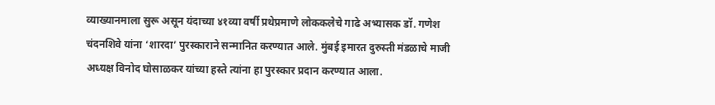व्याख्यानमाला सुरू असून यंदाच्या ४१व्या वर्षी प्रथेप्रमाणे लोककलेचे गाढे अभ्यासक डॉ. गणेश चंदनशिवे यांना ‘शारदा’ पुरस्काराने सन्मानित करण्यात आले. मुंबई इमारत दुरुस्ती मंडळाचे माजी अध्यक्ष विनोद घोसाळकर यांच्या हस्ते त्यांना हा पुरस्कार प्रदान करण्यात आला.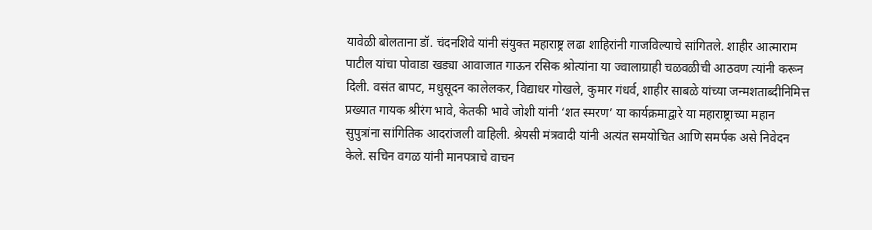यावेळी बोलताना डॉ. चंदनशिवे यांनी संयुक्त महाराष्ट्र लढा शाहिरांनी गाजविल्याचे सांगितले. शाहीर आत्माराम पाटील यांचा पोवाडा खड्या आवाजात गाऊन रसिक श्रोत्यांना या ज्वालाग्राही चळवळीची आठवण त्यांनी करून दिली. वसंत बापट, मधुसूदन कालेलकर, विद्याधर गोखले, कुमार गंधर्व, शाहीर साबळे यांच्या जन्मशताब्दीनिमित्त प्रख्यात गायक श्रीरंग भावे, केतकी भावे जोशी यांनी ‘शत स्मरण’ या कार्यक्रमाद्वारे या महाराष्ट्राच्या महान सुपुत्रांना सांगितिक आदरांजली वाहिली. श्रेयसी मंत्रवादी यांनी अत्यंत समयोचित आणि समर्पक असे निवेदन केले. सचिन वगळ यांनी मानपत्राचे वाचन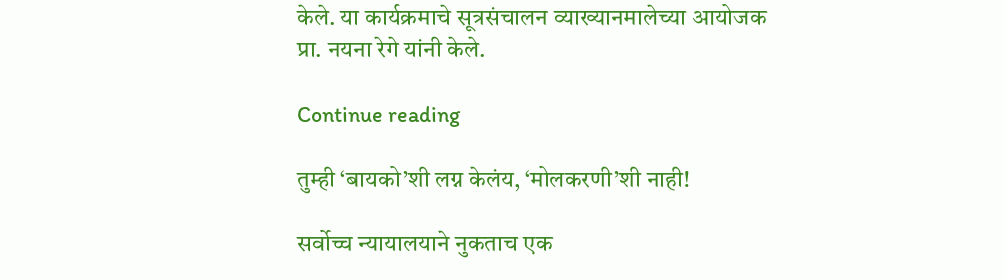केले. या कार्यक्रमाचे सूत्रसंचालन व्याख्यानमालेच्या आयोजक प्रा. नयना रेगे यांनी केले.

Continue reading

तुम्ही ‘बायको’शी लग्न केलंय, ‘मोलकरणी’शी नाही!

सर्वोच्च न्यायालयाने नुकताच एक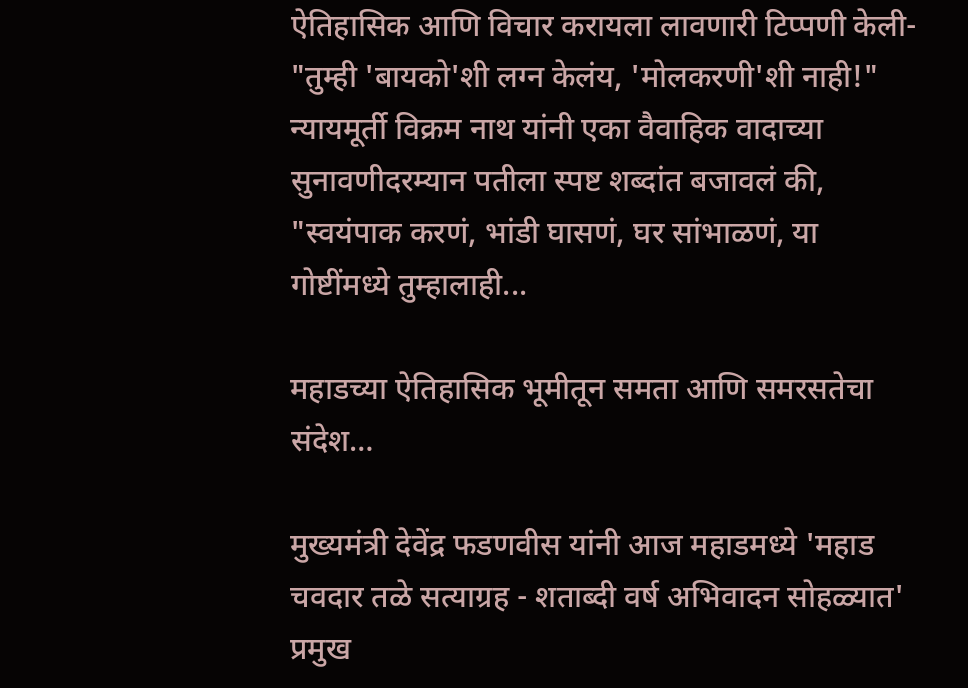ऐतिहासिक आणि विचार करायला लावणारी टिप्पणी केली- "तुम्ही 'बायको'शी लग्न केलंय, 'मोलकरणी'शी नाही!" न्यायमूर्ती विक्रम नाथ यांनी एका वैवाहिक वादाच्या सुनावणीदरम्यान पतीला स्पष्ट शब्दांत बजावलं की, "स्वयंपाक करणं, भांडी घासणं, घर सांभाळणं, या गोष्टींमध्ये तुम्हालाही...

महाडच्या ऐतिहासिक भूमीतून समता आणि समरसतेचा संदेश…

मुख्यमंत्री देवेंद्र फडणवीस यांनी आज महाडमध्ये 'महाड चवदार तळे सत्याग्रह - शताब्दी वर्ष अभिवादन सोहळ्यात' प्रमुख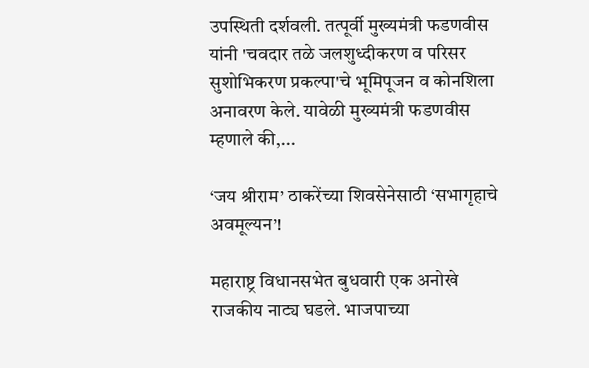उपस्थिती दर्शवली. तत्पूर्वी मुख्यमंत्री फडणवीस यांनी 'चवदार तळे जलशुध्दीकरण व परिसर सुशोभिकरण प्रकल्पा'चे भूमिपूजन व कोनशिला अनावरण केले. यावेळी मुख्यमंत्री फडणवीस म्हणाले की,...

‘जय श्रीराम’ ठाकरेंच्या शिवसेनेसाठी ‘सभागृहाचे अवमूल्यन’!

महाराष्ट्र विधानसभेत बुधवारी एक अनोखे राजकीय नाट्य घडले. भाजपाच्या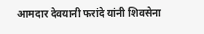आमदार देवयानी फरांदे यांनी शिवसेना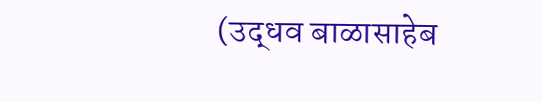(उद्धव बाळासाहेब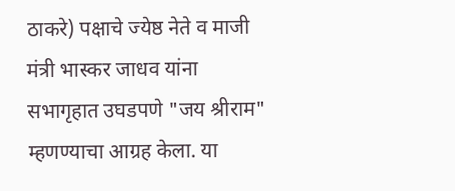ठाकरे) पक्षाचे ज्येष्ठ नेते व माजी मंत्री भास्कर जाधव यांना सभागृहात उघडपणे "जय श्रीराम" म्हणण्याचा आग्रह केला. या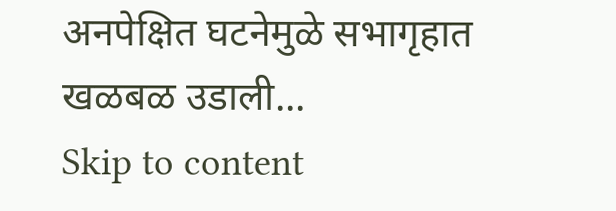अनपेक्षित घटनेमुळे सभागृहात खळबळ उडाली...
Skip to content